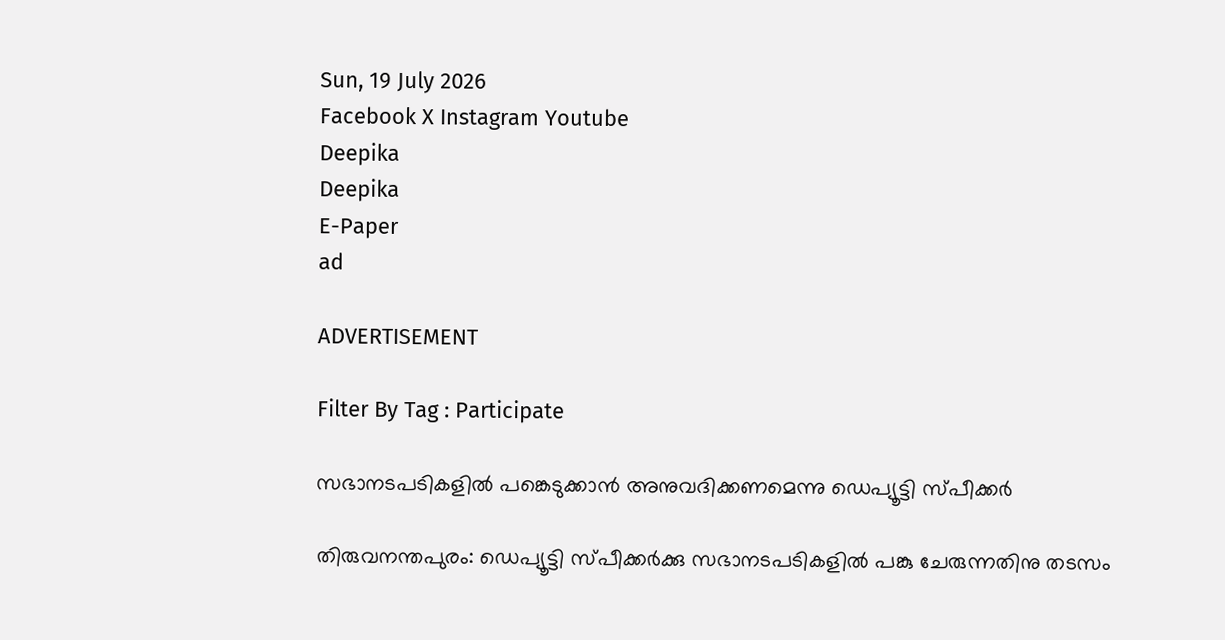Sun, 19 July 2026
Facebook X Instagram Youtube
Deepika
Deepika
E-Paper
ad

ADVERTISEMENT

Filter By Tag : Participate

സഭാനടപടികളിൽ പങ്കെടുക്കാൻ അനുവദിക്കണമെന്നു ഡെപ്യൂട്ടി സ്പീക്കർ

തിരുവനന്തപുരം: ഡെപ്യൂട്ടി സ്പീക്കർക്കു സഭാനടപടികളിൽ പങ്കു ചേരുന്നതിനു തടസം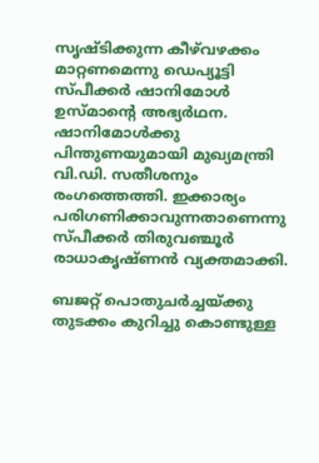സൃഷ്ടിക്കുന്ന കീഴ്‌വഴക്കം മാറ്റണമെന്നു ഡെപ്യൂട്ടി സ്പീക്കർ ഷാനിമോൾ ഉസ്മാന്‍റെ അഭ്യർഥന. ഷാനിമോൾക്കു പിന്തുണയുമായി മുഖ്യമന്ത്രി വി.ഡി. സതീശനും രംഗത്തെത്തി. ഇക്കാര്യം പരിഗണിക്കാവുന്നതാണെന്നു സ്പീക്കർ തിരുവഞ്ചൂർ രാധാകൃഷ്ണൻ വ്യക്തമാക്കി.

ബജറ്റ് പൊതുചർച്ചയ്ക്കു തുടക്കം കുറിച്ചു കൊണ്ടുള്ള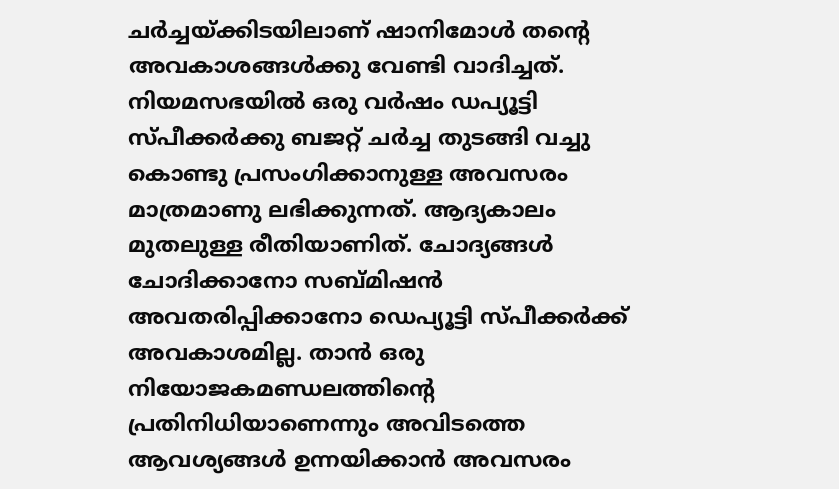ചർച്ചയ്ക്കിടയിലാണ് ഷാനിമോൾ തന്‍റെ അവകാശങ്ങൾക്കു വേണ്ടി വാദിച്ചത്. നിയമസഭയിൽ ഒരു വർഷം ഡപ്യൂട്ടി സ്പീക്കർക്കു ബജറ്റ് ചർച്ച തുടങ്ങി വച്ചു കൊണ്ടു പ്രസംഗിക്കാനുള്ള അവസരം മാത്രമാണു ലഭിക്കുന്നത്. ആദ്യകാലം മുതലുള്ള രീതിയാണിത്. ചോദ്യങ്ങൾ ചോദിക്കാനോ സബ്മിഷൻ അവതരിപ്പിക്കാനോ ഡെപ്യൂട്ടി സ്പീക്കർക്ക് അവകാശമില്ല. താൻ ഒരു നിയോജകമണ്ഡലത്തിന്‍റെ പ്രതിനിധിയാണെന്നും അവിടത്തെ ആവശ്യങ്ങൾ ഉന്നയിക്കാൻ അവസരം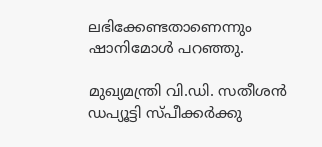ലഭിക്കേണ്ടതാണെന്നും ഷാനിമോൾ പറഞ്ഞു.

മുഖ്യമന്ത്രി വി.ഡി. സതീശൻ ഡപ്യൂട്ടി സ്പീക്കർക്കു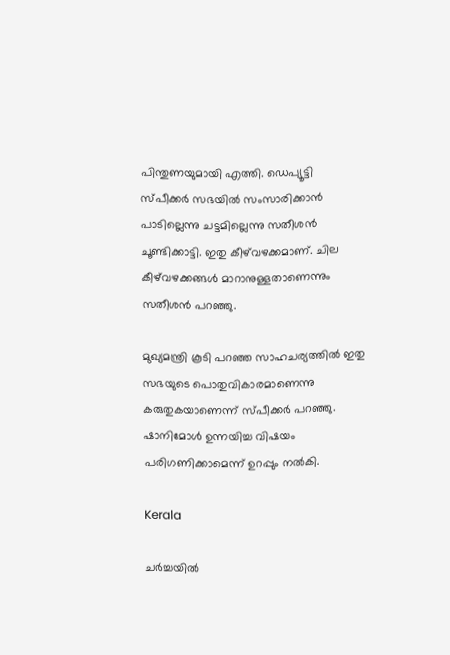പിന്തുണയുമായി എത്തി. ഡെപ്യൂട്ടി സ്പീക്കർ സഭയിൽ സംസാരിക്കാൻ പാടില്ലെന്നു ചട്ടമില്ലെന്നു സതീശൻ ചൂണ്ടിക്കാട്ടി. ഇതു കീഴ്‌വഴക്കമാണ്. ചില കീഴ്‌വഴക്കങ്ങൾ മാറാനുള്ളതാണെന്നും സതീശൻ പറഞ്ഞു.

മുഖ്യമന്ത്രി കൂടി പറഞ്ഞ സാഹചര്യത്തിൽ ഇതു സഭയുടെ പൊതുവികാരമാണെന്നു കരുതുകയാണെന്ന് സ്പീക്കർ പറഞ്ഞു. ഷാനിമോൾ ഉന്നയിച്ച വിഷയം പരിഗണിക്കാമെന്ന് ഉറപ്പും നൽകി.

Kerala

ചര്‍ച്ചയില്‍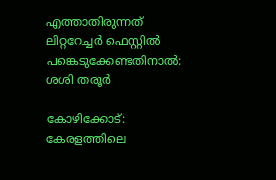എത്താതിരുന്നത്‌ ലിറ്ററേച്ചര്‍ ഫെസ്റ്റില്‍ പങ്കെടുക്കേണ്ടതിനാല്‍: ശശി തരൂര്‍

കോഴിക്കോട്: കേരളത്തിലെ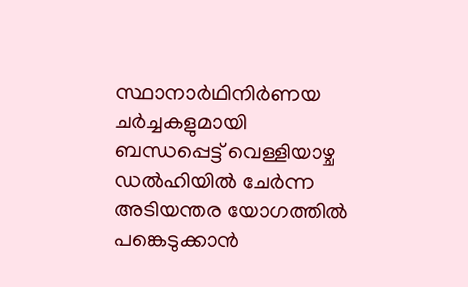സ്ഥാനാര്‍ഥിനിര്‍ണയ ചര്‍ച്ചകളുമായി ബന്ധപ്പെട്ട് വെള്ളിയാഴ്ച ഡല്‍ഹിയില്‍ ചേര്‍ന്ന അടിയന്തര യോഗത്തില്‍ പങ്കെടുക്കാന്‍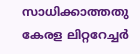സാധിക്കാത്തതു കേരള ലിറ്ററേച്ചര്‍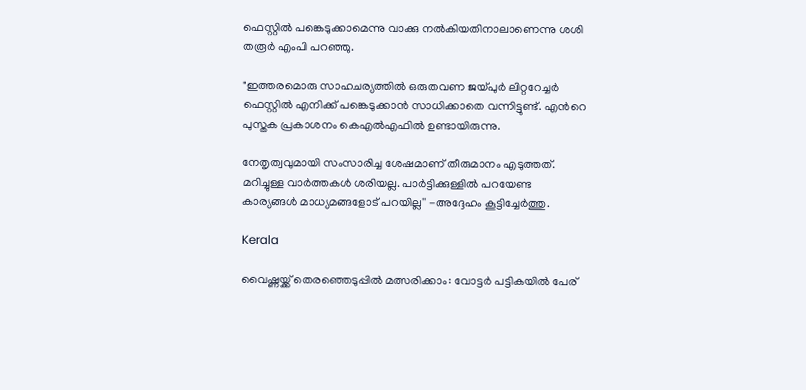ഫെസ്റ്റില്‍ പങ്കെടുക്കാമെന്നു വാക്കു നല്‍കിയതിനാലാണെന്നു ശശി തരൂര്‍ എംപി പറഞ്ഞു.

"ഇത്തരമൊരു സാഹചര്യത്തില്‍ ഒരുതവണ ജയ്പുര്‍ ലിറ്ററേച്ചര്‍ ഫെസ്റ്റില്‍ എനിക്ക് പങ്കെടുക്കാന്‍ സാധിക്കാതെ വന്നിട്ടുണ്ട്. എന്‍റെ പുസ്തക പ്രകാശനം കെഎല്‍എഫില്‍ ഉണ്ടായിരുന്നു.

നേതൃത്വവുമായി സംസാരിച്ച ശേഷമാണ് തീരുമാനം എടുത്തത്. മറിച്ചുള്ള വാര്‍ത്തകള്‍ ശരിയല്ല. പാര്‍ട്ടിക്കുള്ളില്‍ പറയേണ്ട കാര്യങ്ങള്‍ മാധ്യമങ്ങളോട് പറയില്ല'' -അദ്ദേഹം കൂട്ടിച്ചേര്‍ത്തു.

Kerala

വൈഷ്ണയ്ക്ക് തെരഞ്ഞെടുപ്പിൽ മത്സരിക്കാം: വോട്ടർ പട്ടികയിൽ പേര്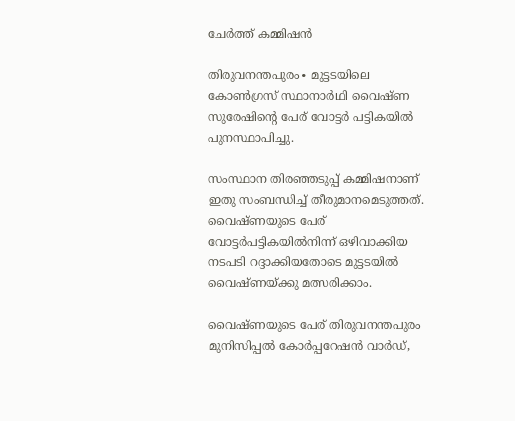ചേർത്ത് കമ്മിഷൻ

തിരുവനന്തപുരം∙ മുട്ടടയിലെ കോണ്‍ഗ്രസ് സ്ഥാനാര്‍ഥി വൈഷ്ണ സുരേഷിന്‍റെ പേര് വോട്ടർ പട്ടികയിൽ പുനസ്ഥാപിച്ചു.

സംസ്ഥാന തിരഞ്ഞടുപ്പ് കമ്മിഷനാണ് ഇതു സംബന്ധിച്ച് തീരുമാനമെടുത്തത്. വൈഷ്ണയുടെ പേര് വോട്ടര്‍പട്ടികയില്‍നിന്ന് ഒഴിവാക്കിയ നടപടി റദ്ദാക്കിയതോടെ മുട്ടടയില്‍ വൈഷ്ണയ്ക്കു മത്സരിക്കാം.

വൈഷ്ണയുടെ പേര് തിരുവനന്തപുരം മുനിസിപ്പല്‍ കോര്‍പ്പറേഷന്‍ വാര്‍ഡ്,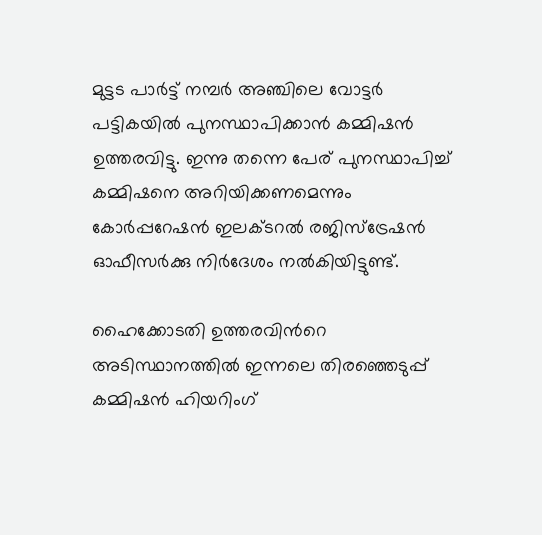മുട്ടട പാര്‍ട്ട് നമ്പര്‍ അഞ്ചിലെ വോട്ടര്‍ പട്ടികയില്‍ പുനസ്ഥാപിക്കാന്‍ കമ്മിഷന്‍ ഉത്തരവിട്ടു. ഇന്നു തന്നെ പേര് പുനസ്ഥാപിച്ച് കമ്മിഷനെ അറിയിക്കണമെന്നും കോര്‍പ്പറേഷന്‍ ഇലക്ടറല്‍ രജിസ്‌ട്രേഷന്‍ ഓഫീസര്‍ക്കു നിര്‍ദേശം നല്‍കിയിട്ടുണ്ട്.

ഹൈക്കോടതി ഉത്തരവിന്‍റെ അടിസ്ഥാനത്തില്‍ ഇന്നലെ തിരഞ്ഞെടുപ്പ് കമ്മിഷന്‍ ഹിയറിംഗ്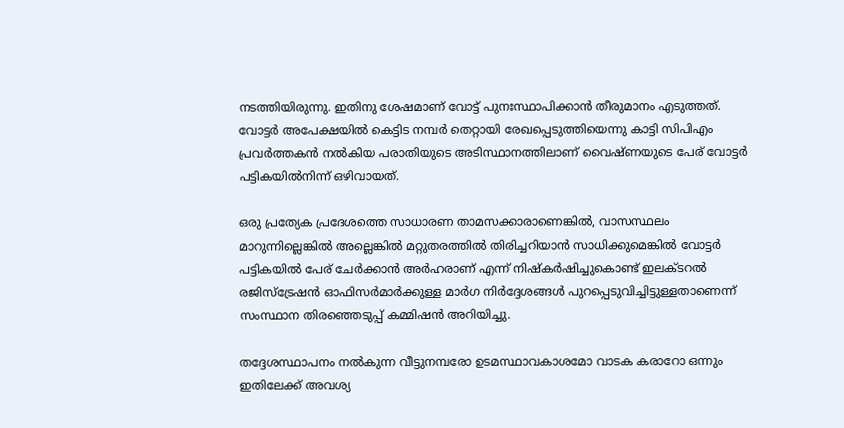നടത്തിയിരുന്നു. ഇതിനു ശേഷമാണ് വോട്ട് പുനഃസ്ഥാപിക്കാന്‍ തീരുമാനം എടുത്തത്. വോട്ടര്‍ അപേക്ഷയില്‍ കെട്ടിട നമ്പര്‍ തെറ്റായി രേഖപ്പെടുത്തിയെന്നു കാട്ടി സിപിഎം പ്രവര്‍ത്തകന്‍ നല്‍കിയ പരാതിയുടെ അടിസ്ഥാനത്തിലാണ് വൈഷ്ണയുടെ പേര് വോട്ടര്‍ പട്ടികയില്‍നിന്ന് ഒഴിവായത്.

ഒരു പ്രത്യേക പ്രദേശത്തെ സാധാരണ താമസക്കാരാണെങ്കില്‍, വാസസ്ഥലം മാറുന്നില്ലെങ്കില്‍ അല്ലെങ്കില്‍ മറ്റുതരത്തില്‍ തിരിച്ചറിയാന്‍ സാധിക്കുമെങ്കില്‍ വോട്ടര്‍ പട്ടികയില്‍ പേര് ചേര്‍ക്കാന്‍ അര്‍ഹരാണ് എന്ന് നിഷ്‌കര്‍ഷിച്ചുകൊണ്ട് ഇലക്ടറല്‍ രജിസ്‌ട്രേഷന്‍ ഓഫിസര്‍മാര്‍ക്കുള്ള മാര്‍ഗ നിര്‍ദ്ദേശങ്ങള്‍ പുറപ്പെടുവിച്ചിട്ടുള്ളതാണെന്ന് സംസ്ഥാന തിരഞ്ഞെടുപ്പ് കമ്മിഷന്‍ അറിയിച്ചു.

തദ്ദേശസ്ഥാപനം നല്‍കുന്ന വീട്ടുനമ്പരോ ഉടമസ്ഥാവകാശമോ വാടക കരാറോ ഒന്നും ഇതിലേക്ക് അവശ്യ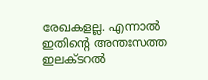രേഖകളല്ല. എന്നാല്‍ ഇതിന്‍റെ അന്തഃസത്ത ഇലക്ടറല്‍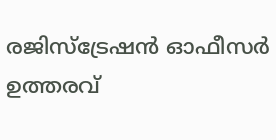രജിസ്‌ട്രേഷന്‍ ഓഫീസര്‍ ഉത്തരവ്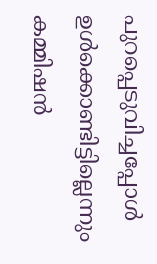പുറപ്പെടുവിച്ചപ്പോള്‍ ഉള്‍ക്കൊണ്ടിട്ടില്ലെന്നും കമ്മിഷന്‍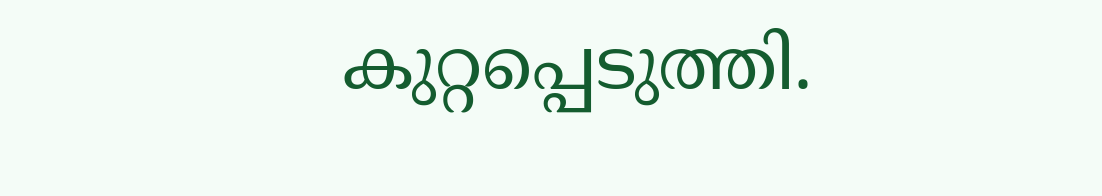കുറ്റപ്പെടുത്തി.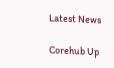Latest News

Corehub Up